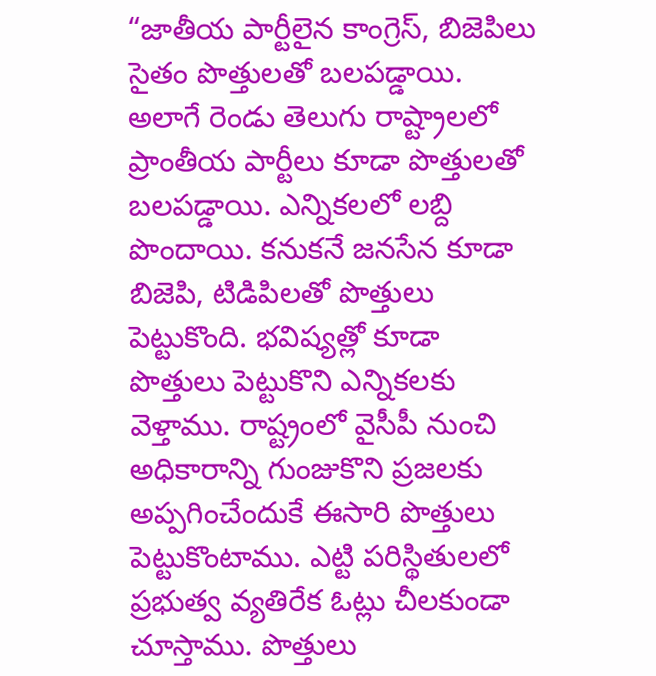“జాతీయ పార్టీలైన కాంగ్రెస్, బిజెపిలు సైతం పొత్తులతో బలపడ్డాయి. అలాగే రెండు తెలుగు రాష్ట్రాలలో ప్రాంతీయ పార్టీలు కూడా పొత్తులతో బలపడ్డాయి. ఎన్నికలలో లబ్ది పొందాయి. కనుకనే జనసేన కూడా బిజెపి, టిడిపిలతో పొత్తులు పెట్టుకొంది. భవిష్యత్లో కూడా పొత్తులు పెట్టుకొని ఎన్నికలకు వెళ్తాము. రాష్ట్రంలో వైసీపీ నుంచి అధికారాన్ని గుంజుకొని ప్రజలకు అప్పగించేందుకే ఈసారి పొత్తులు పెట్టుకొంటాము. ఎట్టి పరిస్థితులలో ప్రభుత్వ వ్యతిరేక ఓట్లు చీలకుండా చూస్తాము. పొత్తులు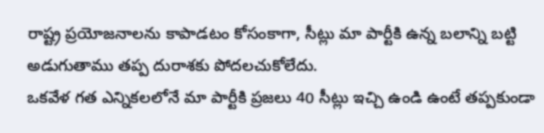రాష్ట్ర ప్రయోజనాలను కాపాడటం కోసంకాగా, సీట్లు మా పార్టీకి ఉన్న బలాన్ని బట్టి అడుగుతాము తప్ప దురాశకు పోదలచుకోలేదు.
ఒకవేళ గత ఎన్నికలలోనే మా పార్టీకి ప్రజలు 40 సీట్లు ఇచ్చి ఉండి ఉంటే తప్పకుండా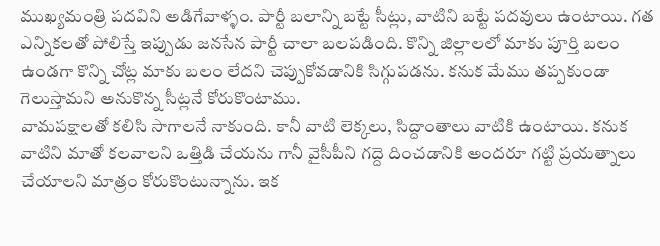ముఖ్యమంత్రి పదవిని అడిగేవాళ్ళం. పార్టీ బలాన్ని బట్టే సీట్లు, వాటిని బట్టే పదవులు ఉంటాయి. గత ఎన్నికలతో పోలిస్తే ఇప్పుడు జనసేన పార్టీ చాలా బలపడింది. కొన్ని జిల్లాలలో మాకు పూర్తి బలం ఉండగా కొన్ని చోట్ల మాకు బలం లేదని చెప్పుకోవడానికి సిగ్గుపడను. కనుక మేము తప్పకుండా గెలుస్తామని అనుకొన్న సీట్లనే కోరుకొంటాము.
వామపక్షాలతో కలిసి సాగాలనే నాకుంది. కానీ వాటి లెక్కలు, సిద్దాంతాలు వాటికి ఉంటాయి. కనుక వాటిని మాతో కలవాలని ఒత్తిడి చేయను గానీ వైసీపీని గద్దె దించడానికి అందరూ గట్టి ప్రయత్నాలు చేయాలని మాత్రం కోరుకొంటున్నాను. ఇక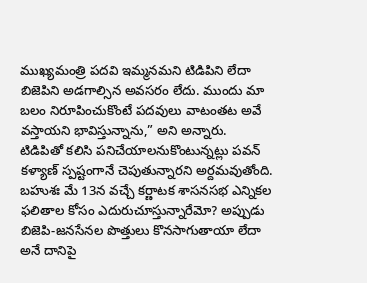ముఖ్యమంత్రి పదవి ఇమ్మనమని టిడిపిని లేదా బిజెపిని అడగాల్సిన అవసరం లేదు. ముందు మా బలం నిరూపించుకొంటే పదవులు వాటంతట అవే వస్తాయని భావిస్తున్నాను,” అని అన్నారు.
టిడిపితో కలిసి పనిచేయాలనుకొంటున్నట్లు పవన్ కళ్యాణ్ స్పష్టంగానే చెపుతున్నారని అర్దమవుతోంది. బహుశః మే 13న వచ్చే కర్ణాటక శాసనసభ ఎన్నికల ఫలితాల కోసం ఎదురుచూస్తున్నారేమో? అప్పుడు బిజెపి-జనసేనల పొత్తులు కొనసాగుతాయా లేదా అనే దానిపై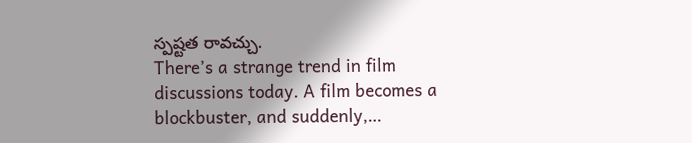స్పష్టత రావచ్చు.
There’s a strange trend in film discussions today. A film becomes a blockbuster, and suddenly,…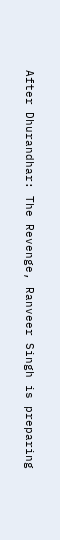After Dhurandhar: The Revenge, Ranveer Singh is preparing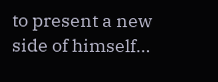to present a new side of himself…